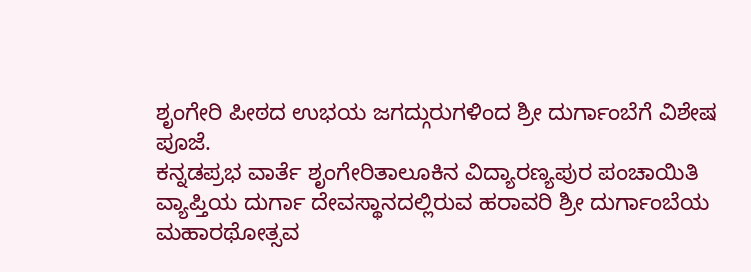ಶೃಂಗೇರಿ ಪೀಠದ ಉಭಯ ಜಗದ್ಗುರುಗಳಿಂದ ಶ್ರೀ ದುರ್ಗಾಂಬೆಗೆ ವಿಶೇಷ ಪೂಜೆ.
ಕನ್ನಡಪ್ರಭ ವಾರ್ತೆ ಶೃಂಗೇರಿತಾಲೂಕಿನ ವಿದ್ಯಾರಣ್ಯಪುರ ಪಂಚಾಯಿತಿ ವ್ಯಾಪ್ತಿಯ ದುರ್ಗಾ ದೇವಸ್ಥಾನದಲ್ಲಿರುವ ಹರಾವರಿ ಶ್ರೀ ದುರ್ಗಾಂಬೆಯ ಮಹಾರಥೋತ್ಸವ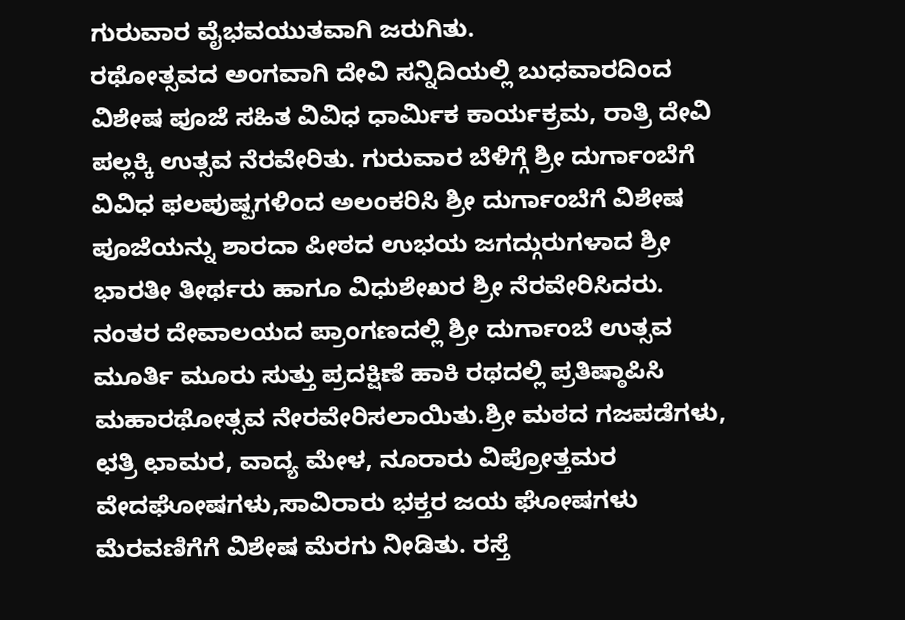ಗುರುವಾರ ವೈಭವಯುತವಾಗಿ ಜರುಗಿತು.
ರಥೋತ್ಸವದ ಅಂಗವಾಗಿ ದೇವಿ ಸನ್ನಿದಿಯಲ್ಲಿ ಬುಧವಾರದಿಂದ ವಿಶೇಷ ಪೂಜೆ ಸಹಿತ ವಿವಿಧ ಧಾರ್ಮಿಕ ಕಾರ್ಯಕ್ರಮ, ರಾತ್ರಿ ದೇವಿ ಪಲ್ಲಕ್ಕಿ ಉತ್ಸವ ನೆರವೇರಿತು. ಗುರುವಾರ ಬೆಳಿಗ್ಗೆ ಶ್ರೀ ದುರ್ಗಾಂಬೆಗೆ ವಿವಿಧ ಫಲಪುಷ್ಪಗಳಿಂದ ಅಲಂಕರಿಸಿ ಶ್ರೀ ದುರ್ಗಾಂಬೆಗೆ ವಿಶೇಷ ಪೂಜೆಯನ್ನು ಶಾರದಾ ಪೀಠದ ಉಭಯ ಜಗದ್ಗುರುಗಳಾದ ಶ್ರೀ ಭಾರತೀ ತೀರ್ಥರು ಹಾಗೂ ವಿಧುಶೇಖರ ಶ್ರೀ ನೆರವೇರಿಸಿದರು. ನಂತರ ದೇವಾಲಯದ ಪ್ರಾಂಗಣದಲ್ಲಿ ಶ್ರೀ ದುರ್ಗಾಂಬೆ ಉತ್ಸವ ಮೂರ್ತಿ ಮೂರು ಸುತ್ತು ಪ್ರದಕ್ಷಿಣೆ ಹಾಕಿ ರಥದಲ್ಲಿ ಪ್ರತಿಷ್ಠಾಪಿಸಿ ಮಹಾರಥೋತ್ಸವ ನೇರವೇರಿಸಲಾಯಿತು.ಶ್ರೀ ಮಠದ ಗಜಪಡೆಗಳು, ಛತ್ರಿ ಛಾಮರ, ವಾದ್ಯ ಮೇಳ, ನೂರಾರು ವಿಪ್ರೋತ್ತಮರ ವೇದಘೋಷಗಳು,ಸಾವಿರಾರು ಭಕ್ತರ ಜಯ ಘೋಷಗಳು ಮೆರವಣಿಗೆಗೆ ವಿಶೇಷ ಮೆರಗು ನೀಡಿತು. ರಸ್ತೆ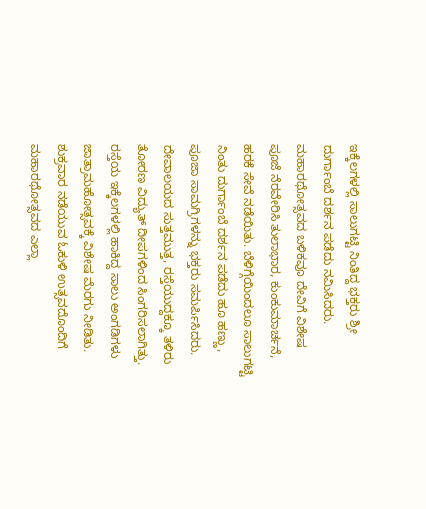ಇಕ್ಕೆಲಗಳಲ್ಲಿ ಸಾಲುಗಟ್ಟಿ ನಿಂತಿದ್ದ ಭಕ್ತರು ಶ್ರೀ ದುರ್ಗಾಂಬೆ ದರ್ಶನ ಪಡೆದು ನಮಿಸಿದರು.
ಮಹಾರಥೋತ್ಸವದ ಬಳಿಕವೂ ದೇವಿಗೆ ವಿಶೇಷ ಪೂಜೆ ನೆರವೇರಿಸಿ ತುಲಾಭಾರ, ಕುಂಕುಮಾರ್ಚನೆ, ಹರಕೆ ಸೇವೆ ನಡೆಯಿತು. ಬೆಳಿಗ್ಗೆಯಿಂದಲೂ ಸಾಲುಗಟ್ಟಿ ನಿಂತು ದುರ್ಗಾಂಬೆ ದರ್ಶನ ಪಡೆದು ಹೂ ಹಣ್ಣು, ಪೂಜಾ ಸಾಮಗ್ರಿಗಳನ್ನು ಭಕ್ತರು ಸಮರ್ಪಿಸಿದರು. ದೇವಾಲಯದ ಸುತ್ತಮುತ್ತ, ರಸ್ತೆಯುದ್ದಕ್ಕೂ ತಳಿರು ತೋರಣ ವಿದ್ಯುತ್ ದೀಪಗಳಿಂದ ಸಿಂಗರಿಸಲಾಗಿತ್ತು. ರಸ್ತೆಯ ಇಕ್ಕೆಲಗಳಲ್ಲಿ ಹಾಕಿದ್ದ ಸಾಲು ಅಂಗಡಿಗಳು ಜಾತ್ರಾಮಹೋತ್ಸವಕ್ಕೆ ವಿಶೇಷ ಮೆರಗು ನೀಡಿತು. ಶುಕ್ರವಾರ ನಡೆಯುವ ಓಕುಳಿ ಉತ್ಸವದೊಂದಿಗೆ ಮಹಾರಥೋತ್ಸವದ ಎಲ್ಲಾ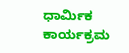ಧಾರ್ಮಿಕ ಕಾರ್ಯಕ್ರಮ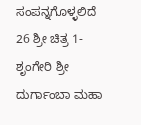ಸಂಪನ್ನಗೊಳ್ಳಲಿದೆ
26 ಶ್ರೀ ಚಿತ್ರ 1-ಶೃಂಗೇರಿ ಶ್ರೀ ದುರ್ಗಾಂಬಾ ಮಹಾ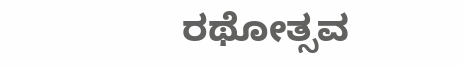ರಥೋತ್ಸವ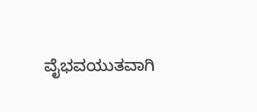ವೈಭವಯುತವಾಗಿ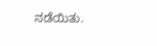ನಡೆಯಿತು.